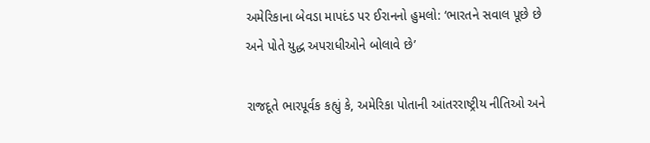અમેરિકાના બેવડા માપદંડ પર ઈરાનનો હુમલો: ‘ભારતને સવાલ પૂછે છે અને પોતે યુદ્ધ અપરાધીઓને બોલાવે છે’

રાજદૂતે ભારપૂર્વક કહ્યું કે, અમેરિકા પોતાની આંતરરાષ્ટ્રીય નીતિઓ અને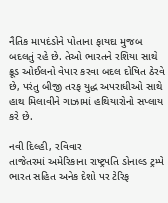નૈતિક માપદંડોને પોતાના ફાયદા મુજબ બદલતું રહે છે. તેઓ ભારતને રશિયા સાથે ક્રૂડ ઓઈલનો વેપાર કરવા બદલ દોષિત ઠેરવે છે, પરંતુ બીજી તરફ યુદ્ધ અપરાધીઓ સાથે હાથ મિલાવીને ગાઝામાં હથિયારોનો સપ્લાય કરે છે.

નવી દિલ્હી, રવિવાર
તાજેતરમાં અમેરિકાના રાષ્ટ્રપતિ ડોનાલ્ડ ટ્રમ્પે ભારત સહિત અનેક દેશો પર ટેરિફ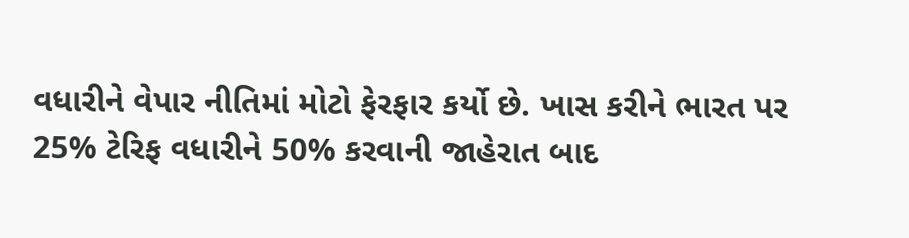વધારીને વેપાર નીતિમાં મોટો ફેરફાર કર્યો છે. ખાસ કરીને ભારત પર 25% ટેરિફ વધારીને 50% કરવાની જાહેરાત બાદ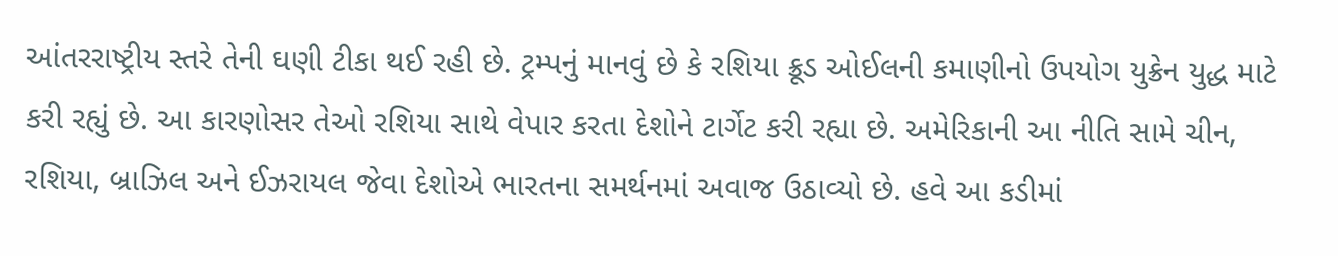આંતરરાષ્ટ્રીય સ્તરે તેની ઘણી ટીકા થઈ રહી છે. ટ્રમ્પનું માનવું છે કે રશિયા ક્રૂડ ઓઈલની કમાણીનો ઉપયોગ યુક્રેન યુદ્ધ માટે કરી રહ્યું છે. આ કારણોસર તેઓ રશિયા સાથે વેપાર કરતા દેશોને ટાર્ગેટ કરી રહ્યા છે. અમેરિકાની આ નીતિ સામે ચીન, રશિયા, બ્રાઝિલ અને ઈઝરાયલ જેવા દેશોએ ભારતના સમર્થનમાં અવાજ ઉઠાવ્યો છે. હવે આ કડીમાં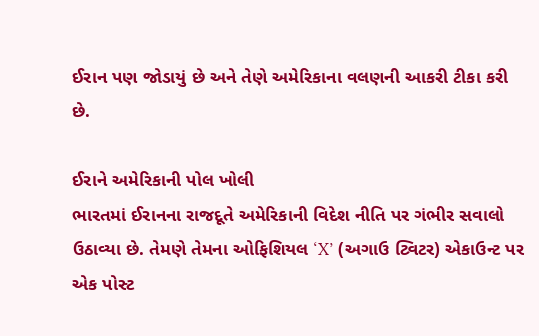ઈરાન પણ જોડાયું છે અને તેણે અમેરિકાના વલણની આકરી ટીકા કરી છે.

ઈરાને અમેરિકાની પોલ ખોલી
ભારતમાં ઈરાનના રાજદૂતે અમેરિકાની વિદેશ નીતિ પર ગંભીર સવાલો ઉઠાવ્યા છે. તેમણે તેમના ઓફિશિયલ ‘X’ (અગાઉ ટ્વિટર) એકાઉન્ટ પર એક પોસ્ટ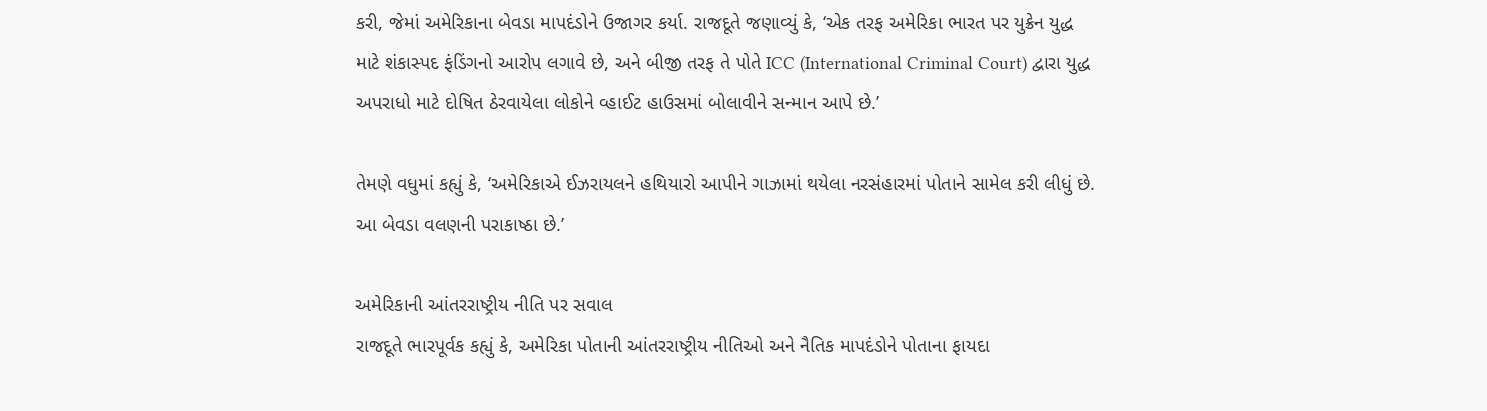કરી, જેમાં અમેરિકાના બેવડા માપદંડોને ઉજાગર કર્યા. રાજદૂતે જણાવ્યું કે, ‘એક તરફ અમેરિકા ભારત પર યુક્રેન યુદ્ધ માટે શંકાસ્પદ ફંડિંગનો આરોપ લગાવે છે, અને બીજી તરફ તે પોતે ICC (International Criminal Court) દ્વારા યુદ્ધ અપરાધો માટે દોષિત ઠેરવાયેલા લોકોને વ્હાઈટ હાઉસમાં બોલાવીને સન્માન આપે છે.’

તેમણે વધુમાં કહ્યું કે, ‘અમેરિકાએ ઈઝરાયલને હથિયારો આપીને ગાઝામાં થયેલા નરસંહારમાં પોતાને સામેલ કરી લીધું છે. આ બેવડા વલણની પરાકાષ્ઠા છે.’

અમેરિકાની આંતરરાષ્ટ્રીય નીતિ પર સવાલ
રાજદૂતે ભારપૂર્વક કહ્યું કે, અમેરિકા પોતાની આંતરરાષ્ટ્રીય નીતિઓ અને નૈતિક માપદંડોને પોતાના ફાયદા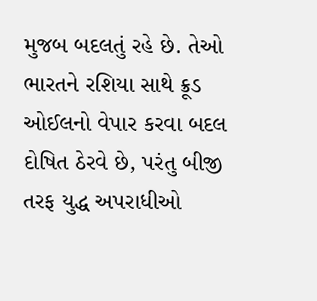મુજબ બદલતું રહે છે. તેઓ ભારતને રશિયા સાથે ક્રૂડ ઓઈલનો વેપાર કરવા બદલ દોષિત ઠેરવે છે, પરંતુ બીજી તરફ યુદ્ધ અપરાધીઓ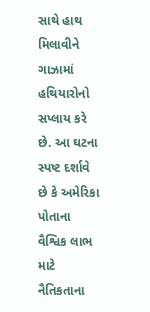સાથે હાથ મિલાવીને ગાઝામાં હથિયારોનો સપ્લાય કરે છે. આ ઘટના સ્પષ્ટ દર્શાવે છે કે અમેરિકા પોતાના વૈશ્વિક લાભ માટે નૈતિકતાના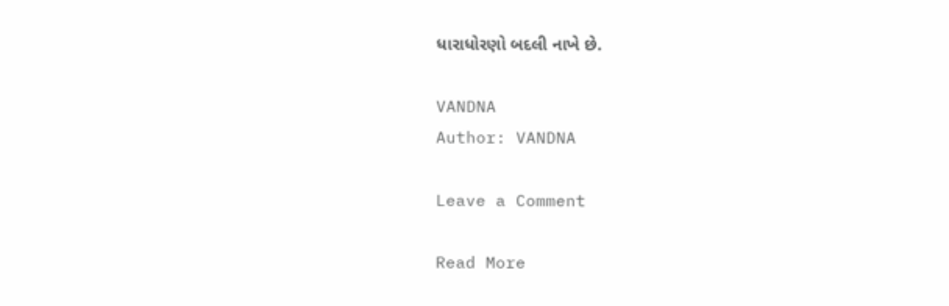ધારાધોરણો બદલી નાખે છે.

VANDNA
Author: VANDNA

Leave a Comment

Read More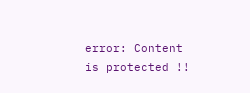error: Content is protected !!